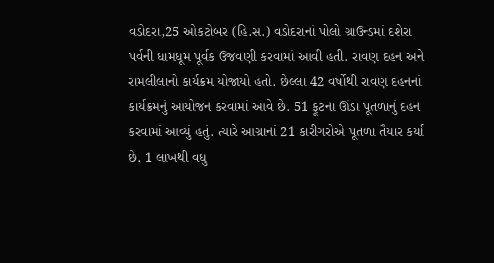વડોદરા,25 ઓકટોબર (હિ.સ.) વડોદરાનાં પોલો ગ્રાઉન્ડમાં દશેરા પર્વની ધામધૂમ પૂર્વક ઉજવણી કરવામાં આવી હતી. રાવણ દહન અને રામલીલાનો કાર્યક્રમ યોજાયો હતો. છેલ્લા 42 વર્ષોથી રાવણ દહનનાં કાર્યક્રમનું આયોજન કરવામાં આવે છે. 51 ફૂટના ઊંડા પૂતળાનું દહન કરવામાં આવ્યું હતું. ત્યારે આગ્રાનાં 21 કારીગરોએ પૂતળા તૈયાર કર્યા છે. 1 લાખથી વધુ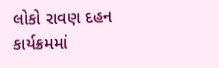લોકો રાવણ દહન કાર્યક્રમમાં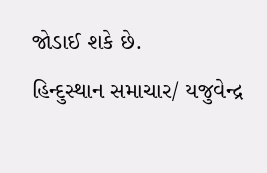જોડાઈ શકે છે.
હિન્દુસ્થાન સમાચાર/ યજુવેન્દ્ર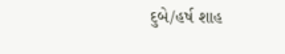દુબે/હર્ષ શાહ